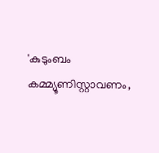'കുടുംബം കമ്മ്യൂണിസ്റ്റാവണം,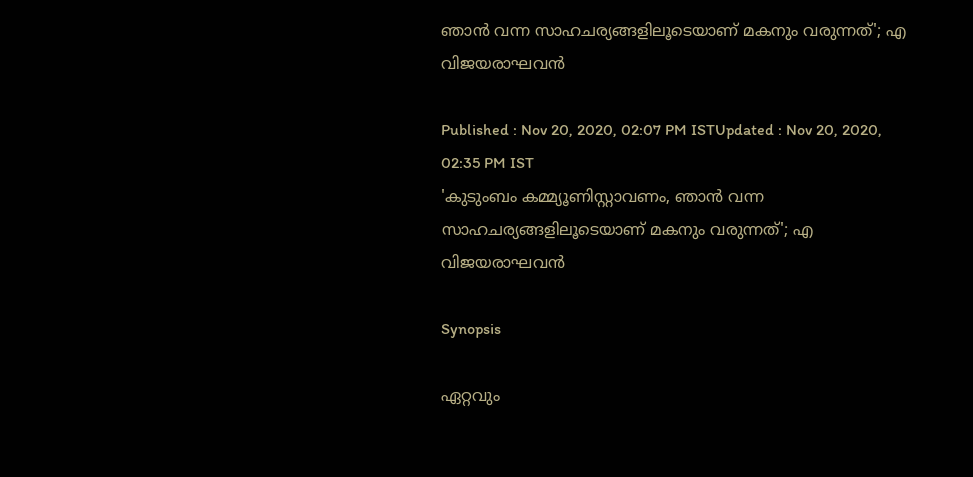ഞാന്‍ വന്ന സാഹചര്യങ്ങളിലൂടെയാണ് മകനും വരുന്നത്'; എ വിജയരാഘവന്‍

Published : Nov 20, 2020, 02:07 PM ISTUpdated : Nov 20, 2020, 02:35 PM IST
'കുടുംബം കമ്മ്യൂണിസ്റ്റാവണം, ഞാന്‍ വന്ന സാഹചര്യങ്ങളിലൂടെയാണ് മകനും വരുന്നത്'; എ വിജയരാഘവന്‍

Synopsis

ഏറ്റവും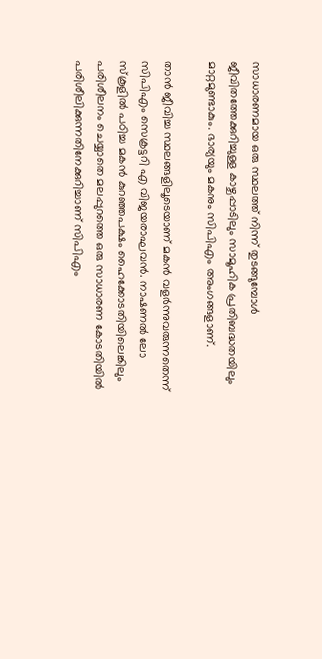സാധാരണമായ ഒരു സ്ഥലത്ത് നിന്ന് തുടങ്ങുമ്പോള്‍ ജീവിതത്തേക്കുറിച്ചുള്ള കാഴ്ചപ്പാടിലും സാമൂഹിക പ്രതിബദ്ധതയിലും മാറ്റമുണ്ടാകും. ഭാര്യയും മകനും സിപിഎം അംഗങ്ങളാണ്.

താന്‍ ജീവിച്ച സ്ഥലങ്ങളിലൂടെയാണ് മകന്‍ വളര്‍ന്നുവരുന്നതെന്ന് സിപിഎം സെക്രട്ടറി എ വിജയരാഘവന്‍. നാഷണല്‍ ലോ സ്കൂളില്‍ പഠിച്ച മകന്‍ കുറഞ്ഞപക്ഷം ഹൈക്കോടതിയിലെങ്കിലും പരിശീലനം ചെയ്യാതെ മലപ്പുറത്തെ ഒരു സാധാരണ കോടതിയില്‍ പരിശീലിക്കുന്നതിനേക്കുറിച്ചാണ് സിപിഎം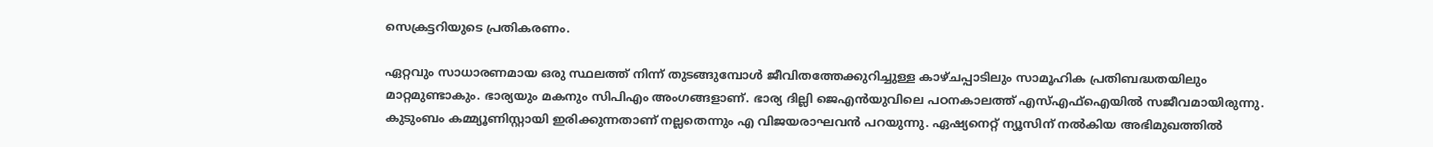സെക്രട്ടറിയുടെ പ്രതികരണം.

ഏറ്റവും സാധാരണമായ ഒരു സ്ഥലത്ത് നിന്ന് തുടങ്ങുമ്പോള്‍ ജീവിതത്തേക്കുറിച്ചുള്ള കാഴ്ചപ്പാടിലും സാമൂഹിക പ്രതിബദ്ധതയിലും മാറ്റമുണ്ടാകും. ഭാര്യയും മകനും സിപിഎം അംഗങ്ങളാണ്. ഭാര്യ ദില്ലി ജെഎന്‍യുവിലെ പഠനകാലത്ത് എസ്എഫ്ഐയില്‍ സജീവമായിരുന്നു. കുടുംബം കമ്മ്യൂണിസ്റ്റായി ഇരിക്കുന്നതാണ് നല്ലതെന്നും എ വിജയരാഘവന്‍ പറയുന്നു. ഏഷ്യനെറ്റ് ന്യൂസിന് നല്‍കിയ അഭിമുഖത്തില്‍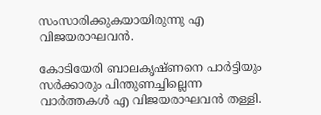സംസാരിക്കുകയായിരുന്നു എ വിജയരാഘവന്‍.

കോടിയേരി ബാലകൃഷ്ണനെ പാർട്ടിയും സർക്കാരും പിന്തുണച്ചില്ലെന്ന വാര്‍ത്തകള്‍ എ വിജയരാഘവൻ തള്ളി.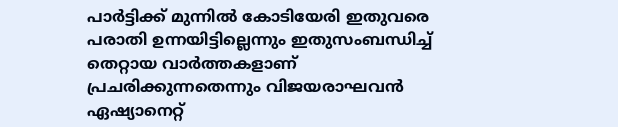പാര്‍ട്ടിക്ക് മുന്നില്‍ കോടിയേരി ഇതുവരെ പരാതി ഉന്നയിട്ടില്ലെന്നും ഇതുസംബന്ധിച്ച് തെറ്റായ വാര്‍ത്തകളാണ് പ്രചരിക്കുന്നതെന്നും വിജയരാഘവൻ ഏഷ്യാനെറ്റ്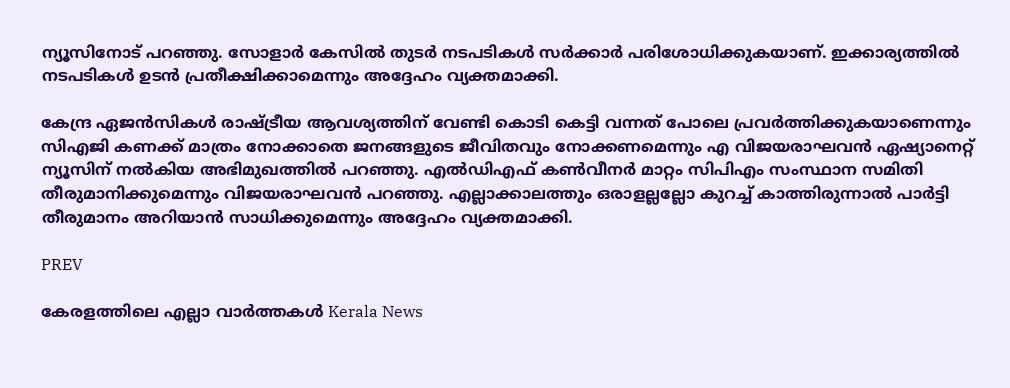ന്യൂസിനോട് പറഞ്ഞു. സോളാർ കേസിൽ തുടർ നടപടികൾ സർക്കാർ പരിശോധിക്കുകയാണ്. ഇക്കാര്യത്തിൽ നടപടികൾ ഉടൻ പ്രതീക്ഷിക്കാമെന്നും അദ്ദേഹം വ്യക്തമാക്കി.

കേന്ദ്ര ഏജൻസികൾ രാഷ്ട്രീയ ആവശ്യത്തിന് വേണ്ടി കൊടി കെട്ടി വന്നത് പോലെ പ്രവർത്തിക്കുകയാണെന്നും സിഎജി കണക്ക്‌ മാത്രം നോക്കാതെ ജനങ്ങളുടെ ജീവിതവും നോക്കണമെന്നും എ വിജയരാഘവൻ ഏഷ്യാനെറ്റ് ന്യൂസിന് നല്‍കിയ അഭിമുഖത്തില്‍ പറഞ്ഞു. എൽഡിഎഫ് കൺവീനർ മാറ്റം സിപിഎം സംസ്ഥാന സമിതി തീരുമാനിക്കുമെന്നും വിജയരാഘവൻ പറഞ്ഞു. എല്ലാക്കാലത്തും ഒരാളല്ലല്ലോ കുറച്ച് കാത്തിരുന്നാൽ പാർട്ടി തീരുമാനം അറിയാന്‍ സാധിക്കുമെന്നും അദ്ദേഹം വ്യക്തമാക്കി.

PREV

കേരളത്തിലെ എല്ലാ വാർത്തകൾ Kerala News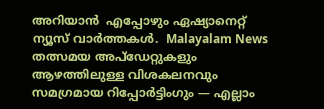അറിയാൻ  എപ്പോഴും ഏഷ്യാനെറ്റ് ന്യൂസ് വാർത്തകൾ.  Malayalam News   തത്സമയ അപ്‌ഡേറ്റുകളും ആഴത്തിലുള്ള വിശകലനവും സമഗ്രമായ റിപ്പോർട്ടിംഗും — എല്ലാം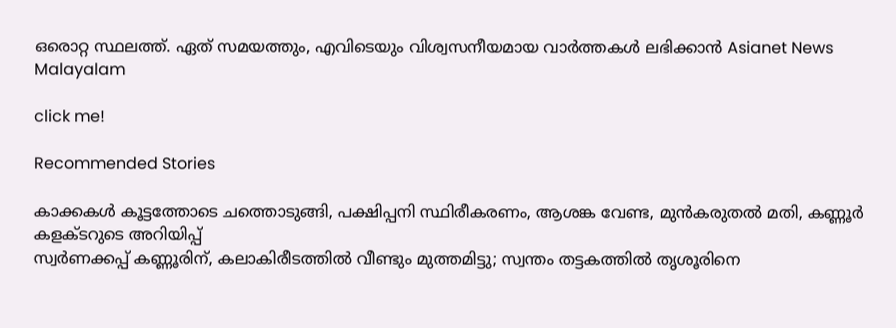ഒരൊറ്റ സ്ഥലത്ത്. ഏത് സമയത്തും, എവിടെയും വിശ്വസനീയമായ വാർത്തകൾ ലഭിക്കാൻ Asianet News Malayalam

click me!

Recommended Stories

കാക്കകൾ കൂട്ടത്തോടെ ചത്തൊടുങ്ങി, പക്ഷിപ്പനി സ്ഥിരീകരണം, ആശങ്ക വേണ്ട, മുൻകരുതൽ മതി, കണ്ണൂർ കളക്ടറുടെ അറിയിപ്പ്
സ്വർണക്കപ്പ് കണ്ണൂരിന്, കലാകിരീടത്തിൽ വീണ്ടും മുത്തമിട്ടു; സ്വന്തം തട്ടകത്തിൽ തൃശൂരിനെ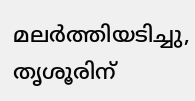മലർത്തിയടിച്ചു, തൃശൂരിന്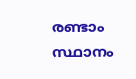രണ്ടാം സ്ഥാനം